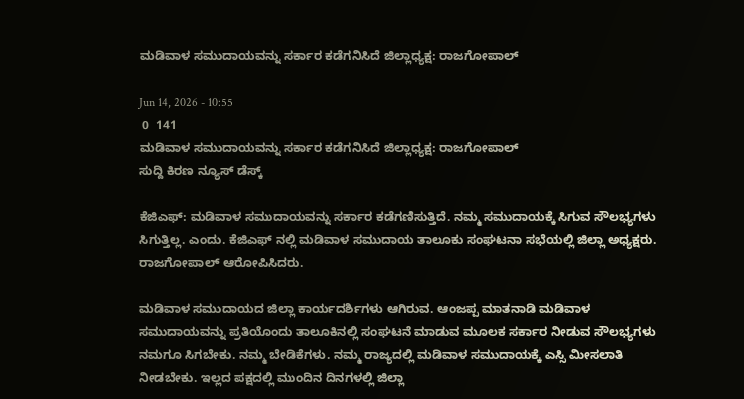ಮಡಿವಾಳ ಸಮುದಾಯವನ್ನು ಸರ್ಕಾರ ಕಡೆಗನಿಸಿದೆ ಜಿಲ್ಲಾಧ್ಯಕ್ಷ: ರಾಜಗೋಪಾಲ್

Jun 14, 2026 - 10:55
 0  141
ಮಡಿವಾಳ ಸಮುದಾಯವನ್ನು ಸರ್ಕಾರ ಕಡೆಗನಿಸಿದೆ ಜಿಲ್ಲಾಧ್ಯಕ್ಷ: ರಾಜಗೋಪಾಲ್
ಸುದ್ದಿ ಕಿರಣ ನ್ಯೂಸ್ ಡೆಸ್ಕ್

ಕೆಜಿಎಫ್: ಮಡಿವಾಳ ಸಮುದಾಯವನ್ನು ಸರ್ಕಾರ ಕಡೆಗಣಿಸುತ್ತಿದೆ. ನಮ್ಮ ಸಮುದಾಯಕ್ಕೆ ಸಿಗುವ ಸೌಲಭ್ಯಗಳು ಸಿಗುತ್ತಿಲ್ಲ. ಎಂದು. ಕೆಜಿಎಫ್ ನಲ್ಲಿ ಮಡಿವಾಳ ಸಮುದಾಯ ತಾಲೂಕು ಸಂಘಟನಾ ಸಭೆಯಲ್ಲಿ ಜಿಲ್ಲಾ ಅಧ್ಯಕ್ಷರು. ರಾಜಗೋಪಾಲ್ ಆರೋಪಿಸಿದರು.

ಮಡಿವಾಳ ಸಮುದಾಯದ ಜಿಲ್ಲಾ ಕಾರ್ಯದರ್ಶಿಗಳು ಆಗಿರುವ. ಆಂಜಪ್ಪ ಮಾತನಾಡಿ ಮಡಿವಾಳ ಸಮುದಾಯವನ್ನು ಪ್ರತಿಯೊಂದು ತಾಲೂಕಿನಲ್ಲಿ ಸಂಘಟನೆ ಮಾಡುವ ಮೂಲಕ ಸರ್ಕಾರ ನೀಡುವ ಸೌಲಭ್ಯಗಳು ನಮಗೂ ಸಿಗಬೇಕು. ನಮ್ಮ ಬೇಡಿಕೆಗಳು. ನಮ್ಮ ರಾಜ್ಯದಲ್ಲಿ ಮಡಿವಾಳ ಸಮುದಾಯಕ್ಕೆ ಎಸ್ಸಿ ಮೀಸಲಾತಿ ನೀಡಬೇಕು. ಇಲ್ಲದ ಪಕ್ಷದಲ್ಲಿ ಮುಂದಿನ ದಿನಗಳಲ್ಲಿ ಜಿಲ್ಲಾ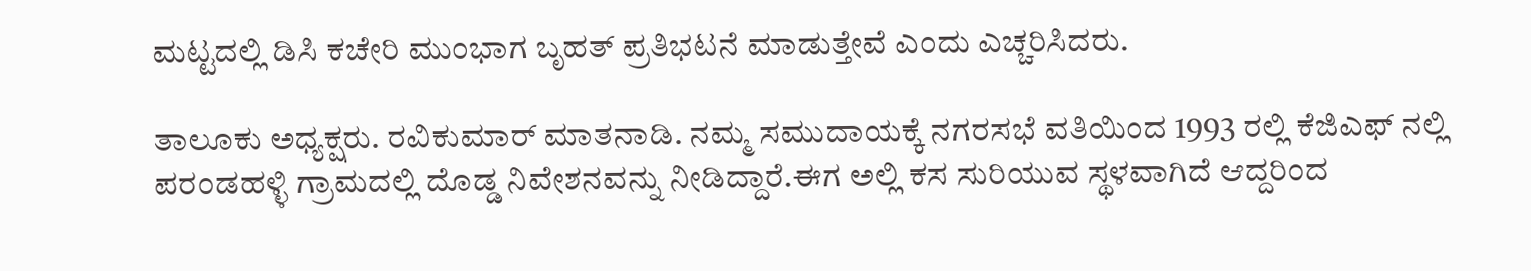ಮಟ್ಟದಲ್ಲಿ ಡಿಸಿ ಕಚೇರಿ ಮುಂಭಾಗ ಬೃಹತ್ ಪ್ರತಿಭಟನೆ ಮಾಡುತ್ತೇವೆ ಎಂದು ಎಚ್ಚರಿಸಿದರು.

ತಾಲೂಕು ಅಧ್ಯಕ್ಷರು. ರವಿಕುಮಾರ್ ಮಾತನಾಡಿ. ನಮ್ಮ ಸಮುದಾಯಕ್ಕೆ ನಗರಸಭೆ ವತಿಯಿಂದ 1993 ರಲ್ಲಿ ಕೆಜಿಎಫ್ ನಲ್ಲಿ ಪರಂಡಹಳ್ಳಿ ಗ್ರಾಮದಲ್ಲಿ ದೊಡ್ಡ ನಿವೇಶನವನ್ನು ನೀಡಿದ್ದಾರೆ.ಈಗ ಅಲ್ಲಿ ಕಸ ಸುರಿಯುವ ಸ್ಥಳವಾಗಿದೆ ಆದ್ದರಿಂದ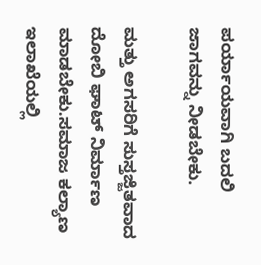ಪರ್ಯಾಯವಾಗಿ ಬದಲಿ ಜಾಗವನ್ನು ನೀಡಬೇಕು.

ಮತ್ತು ಅಗಸರಿಗೆ ಸುಸ್ತಜ್ಜಿತವಾದ ದೋಬಿ ಘಾಟ್ ನಿರ್ಮಾಣ ಮಾಡಬೇಕು.ಸಮಾಜ ಕಲ್ಯಾಣ ಇಲಾಖೆಯಲ್ಲಿ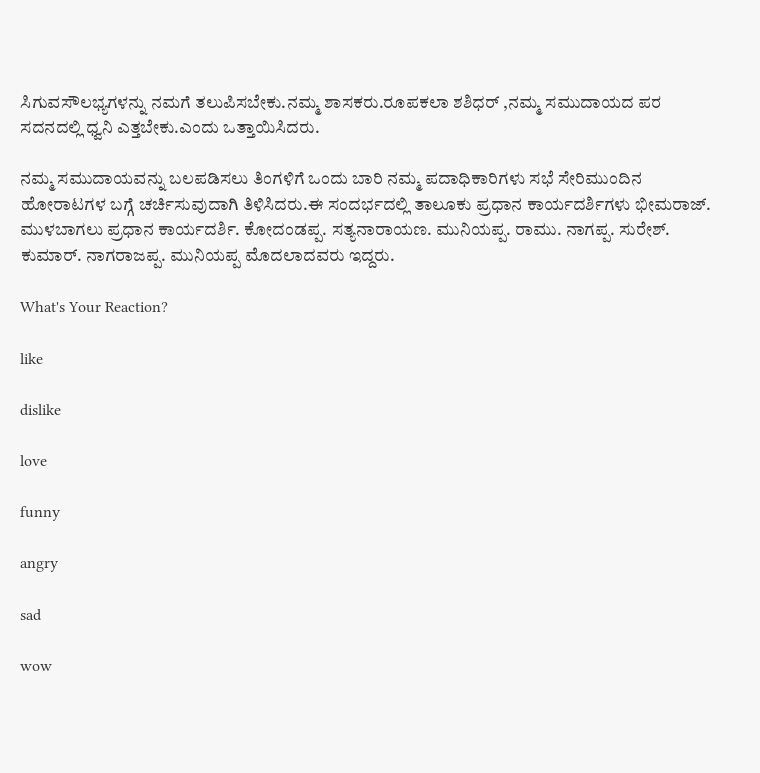ಸಿಗುವಸೌಲಭ್ಯಗಳನ್ನು ನಮಗೆ ತಲುಪಿಸಬೇಕು.ನಮ್ಮ ಶಾಸಕರು.ರೂಪಕಲಾ ಶಶಿಧರ್ ,ನಮ್ಮ ಸಮುದಾಯದ ಪರ ಸದನದಲ್ಲಿ ಧ್ವನಿ ಎತ್ತಬೇಕು.ಎಂದು ಒತ್ತಾಯಿಸಿದರು.

ನಮ್ಮ ಸಮುದಾಯವನ್ನು ಬಲಪಡಿಸಲು ತಿಂಗಳಿಗೆ ಒಂದು ಬಾರಿ ನಮ್ಮ ಪದಾಧಿಕಾರಿಗಳು ಸಭೆ ಸೇರಿಮುಂದಿನ ಹೋರಾಟಗಳ ಬಗ್ಗೆ ಚರ್ಚಿಸುವುದಾಗಿ ತಿಳಿಸಿದರು.ಈ ಸಂದರ್ಭದಲ್ಲಿ ತಾಲೂಕು ಪ್ರಧಾನ ಕಾರ್ಯದರ್ಶಿಗಳು ಭೀಮರಾಜ್. ಮುಳಬಾಗಲು ಪ್ರಧಾನ ಕಾರ್ಯದರ್ಶಿ. ಕೋದಂಡಪ್ಪ. ಸತ್ಯನಾರಾಯಣ. ಮುನಿಯಪ್ಪ. ರಾಮು. ನಾಗಪ್ಪ. ಸುರೇಶ್. ಕುಮಾರ್. ನಾಗರಾಜಪ್ಪ. ಮುನಿಯಪ್ಪ ಮೊದಲಾದವರು ಇದ್ದರು.

What's Your Reaction?

like

dislike

love

funny

angry

sad

wow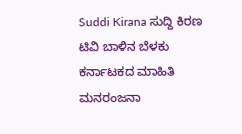Suddi Kirana ಸುದ್ದಿ ಕಿರಣ ಟಿವಿ ಬಾಳಿನ ಬೆಳಕು ಕರ್ನಾಟಕದ ಮಾಹಿತಿ ಮನರಂಜನಾ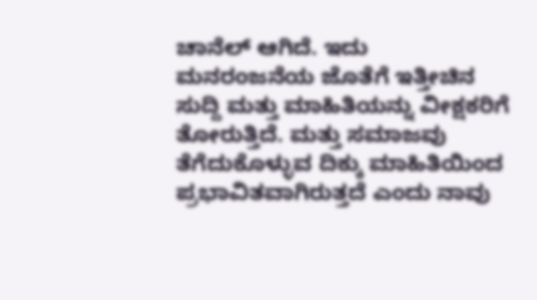ಚಾನೆಲ್ ಆಗಿದೆ. ಇದು ಮನರಂಜನೆಯ ಜೊತೆಗೆ ಇತ್ತೀಚಿನ ಸುದ್ದಿ ಮತ್ತು ಮಾಹಿತಿಯನ್ನು ವೀಕ್ಷಕರಿಗೆ ತೋರುತ್ತಿದೆ. ಮತ್ತು ಸಮಾಜವು ತೆಗೆದುಕೊಳ್ಳುವ ದಿಕ್ಕು ಮಾಹಿತಿಯಿಂದ ಪ್ರಭಾವಿತವಾಗಿರುತ್ತದೆ ಎಂದು ನಾವು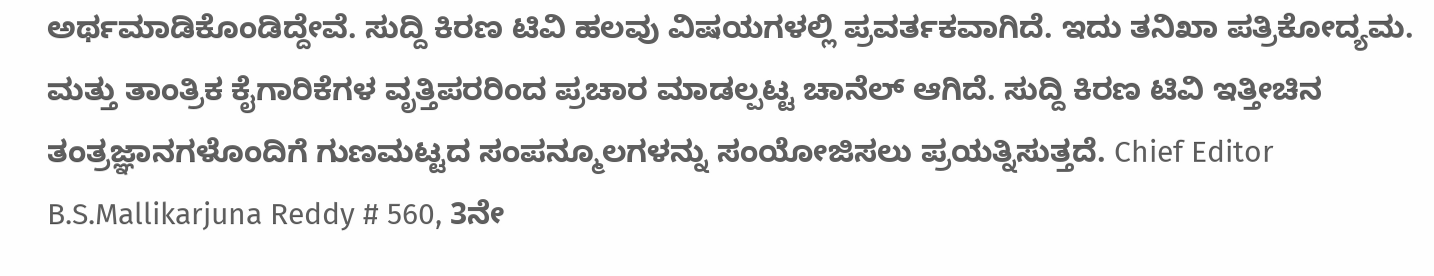ಅರ್ಥಮಾಡಿಕೊಂಡಿದ್ದೇವೆ. ಸುದ್ದಿ ಕಿರಣ ಟಿವಿ ಹಲವು ವಿಷಯಗಳಲ್ಲಿ ಪ್ರವರ್ತಕವಾಗಿದೆ. ಇದು ತನಿಖಾ ಪತ್ರಿಕೋದ್ಯಮ. ಮತ್ತು ತಾಂತ್ರಿಕ ಕೈಗಾರಿಕೆಗಳ ವೃತ್ತಿಪರರಿಂದ ಪ್ರಚಾರ ಮಾಡಲ್ಪಟ್ಟ ಚಾನೆಲ್ ಆಗಿದೆ. ಸುದ್ದಿ ಕಿರಣ ಟಿವಿ ಇತ್ತೀಚಿನ ತಂತ್ರಜ್ಞಾನಗಳೊಂದಿಗೆ ಗುಣಮಟ್ಟದ ಸಂಪನ್ಮೂಲಗಳನ್ನು ಸಂಯೋಜಿಸಲು ಪ್ರಯತ್ನಿಸುತ್ತದೆ. Chief Editor B.S.Mallikarjuna Reddy # 560, 3ನೇ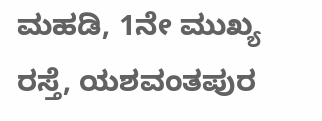ಮಹಡಿ, 1ನೇ ಮುಖ್ಯ ರಸ್ತೆ, ಯಶವಂತಪುರ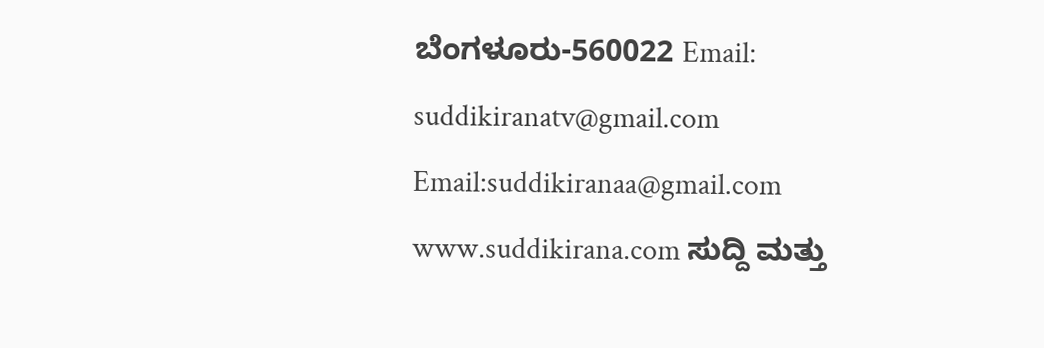ಬೆಂಗಳೂರು-560022 Email: suddikiranatv@gmail.com Email:suddikiranaa@gmail.com www.suddikirana.com ಸುದ್ದಿ ಮತ್ತು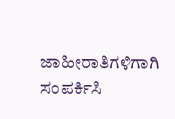ಜಾಹೀರಾತಿಗಳಿಗಾಗಿ ಸಂಪರ್ಕಿಸಿ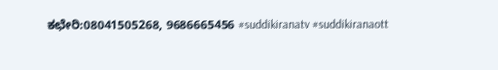ಕಛೇರಿ:08041505268, 9686665456 #suddikiranatv #suddikiranaott